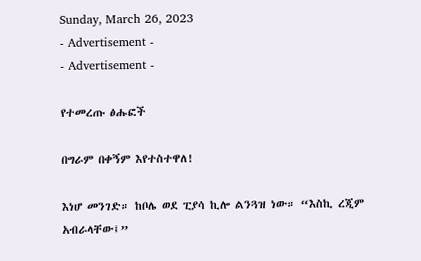Sunday, March 26, 2023
- Advertisement -
- Advertisement -

የተመረጡ ፅሑፎች

በግራም በቀኝም እየተስተዋለ!

እነሆ መንገድ። ከቦሌ ወደ ፒያሳ ኪሎ ልንጓዝ ነው። “እስኪ ረጂም አብራላቸው፤”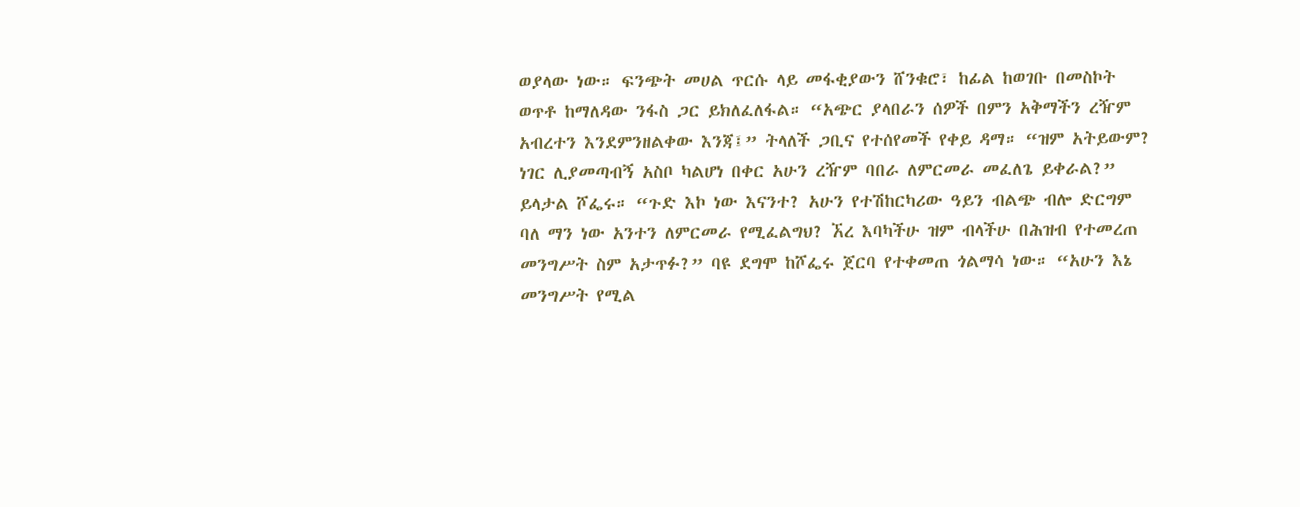ወያላው ነው። ፍንጭት መሀል ጥርሱ ላይ መፋቂያውን ሸንቁሮ፣ ከፊል ከወገቡ በመስኮት ወጥቶ ከማለዳው ንፋስ ጋር ይክለፈለፋል። “አጭር ያላበራን ሰዎች በምን አቅማችን ረዥም አብረተን እንደምንዘልቀው እንጃ፤” ትላለች ጋቢና የተሰየመች የቀይ ዳማ። “ዝም አትይውም? ነገር ሊያመጣብኝ አስቦ ካልሆነ በቀር አሁን ረዥም ባበራ ለምርመራ መፈለጌ ይቀራል?” ይላታል ሾፌሩ። “ጉድ እኮ ነው እናንተ? አሁን የተሽከርካሪው ዓይን ብልጭ ብሎ ድርግም ባለ ማን ነው አንተን ለምርመራ የሚፈልግህ? ኧረ እባካችሁ ዝም ብላችሁ በሕዝብ የተመረጠ መንግሥት ስም አታጥፉ?” ባዩ ደግሞ ከሾፌሩ ጀርባ የተቀመጠ ጎልማሳ ነው። “አሁን እኔ መንግሥት የሚል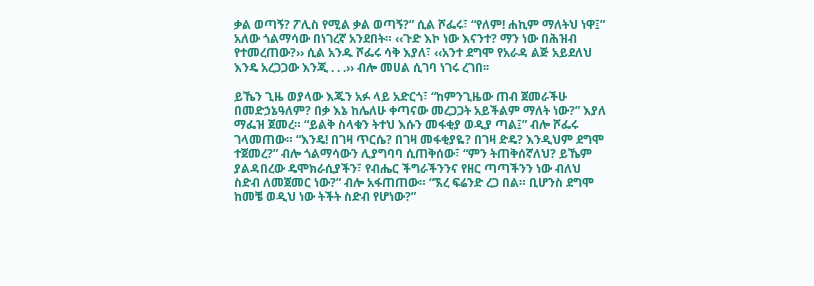ቃል ወጣኝ? ፖሊስ የሚል ቃል ወጣኝ?” ሲል ሾፌሩ፣ “የለም! ሐኪም ማለትህ ነዋ፤” አለው ጎልማሳው በነገረኛ አንደበት። ‹‹ጉድ እኮ ነው እናንተ? ማን ነው በሕዝብ የተመረጠው?›› ሲል አንዱ ሾፌሩ ሳቅ እያለ፣ ‹‹አንተ ደግሞ የአራዳ ልጅ አይደለህ እንዴ አረጋጋው እንጂ . . .›› ብሎ መሀል ሲገባ ነገሩ ረገበ፡፡

ይኼን ጊዜ ወያላው እጁን አፉ ላይ አድርጎ፣ “ከምንጊዜው ጠብ ጀመራችሁ በመድኃኔዓለም? በቃ እኔ ከሌለሁ ቀጣናው መረጋጋት አይችልም ማለት ነው?” እያለ ማፌዝ ጀመረ። “ይልቅ ስላቁን ትተህ እሱን መፋቂያ ወዲያ ጣል፤” ብሎ ሾፌሩ ገላመጠው። “እንዴ! በገዛ ጥርሴ? በገዛ መፋቂያዬ? በገዛ ድዴ? እንዲህም ደግሞ ተጀመረ?” ብሎ ጎልማሳውን ሊያግባባ ሲጠቅሰው፣ “ምን ትጠቅሰኛለህ? ይኼም ያልዳበረው ዴሞክራሲያችን፣ የብሔር ችግራችንንና የዘር ጣጣችንን ነው ብለህ ስድብ ለመጀመር ነው?” ብሎ አፋጠጠው። “ኧረ ፍሬንድ ረጋ በል። ቢሆንስ ደግሞ ከመቼ ወዲህ ነው ትችት ስድብ የሆነው?”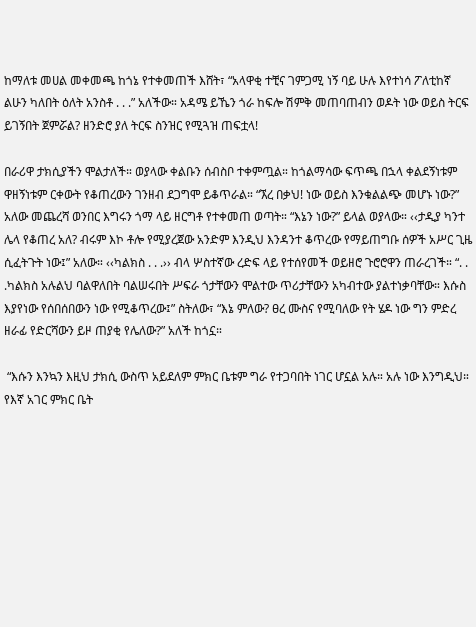ከማለቱ መሀል መቀመጫ ከጎኔ የተቀመጠች እሸት፣ “አላዋቂ ተቺና ገምጋሚ ነኝ ባይ ሁሉ እየተነሳ ፖለቲከኛ ልሁን ካለበት ዕለት አንስቶ . . .” አለችው። አዳሜ ይኼን ጎራ ከፍሎ ሽምቅ መጠባጠብን ወዶት ነው ወይስ ትርፍ ይገኝበት ጀምሯል? ዘንድሮ ያለ ትርፍ ስንዝር የሚጓዝ ጠፍቷላ!

በራሪዋ ታክሲያችን ሞልታለች። ወያላው ቀልቡን ሰብስቦ ተቀምጧል። ከጎልማሳው ፍጥጫ በኋላ ቀልደኝነቱም ዋዘኝነቱም ርቀውት የቆጠረውን ገንዘብ ደጋግሞ ይቆጥራል። “ኧረ በቃህ! ነው ወይስ እንቁልልጭ መሆኑ ነው?” አለው መጨረሻ ወንበር እግሩን ጎማ ላይ ዘርግቶ የተቀመጠ ወጣት። “እኔን ነው?” ይላል ወያላው። ‹‹ታዲያ ካንተ ሌላ የቆጠረ አለ? ብሩም እኮ ቶሎ የሚያረጀው አንድም እንዲህ እንዳንተ ቆጥረው የማይጠግቡ ሰዎች አሥር ጊዜ ሲፈትጉት ነው፤” አለው። ‹‹ካልክስ . . .›› ብላ ሦስተኛው ረድፍ ላይ የተሰየመች ወይዘሮ ጉሮሮዋን ጠራረገች። “. . .ካልክስ አሉልህ ባልዋለበት ባልሠሩበት ሥፍራ ጎታቸውን ሞልተው ጥሪታቸውን አካብተው ያልተነቃባቸው። እሱስ እያየነው የሰበሰበውን ነው የሚቆጥረው፤” ስትለው፣ “እኔ ምለው? ፀረ ሙስና የሚባለው የት ሄዶ ነው ግን ምድረ ዘራፊ የድርሻውን ይዞ ጠያቂ የሌለው?” አለች ከጎኗ።

 “እሱን እንኳን እዚህ ታክሲ ውስጥ አይደለም ምክር ቤቱም ግራ የተጋባበት ነገር ሆኗል አሉ። አሉ ነው እንግዲህ። የእኛ አገር ምክር ቤት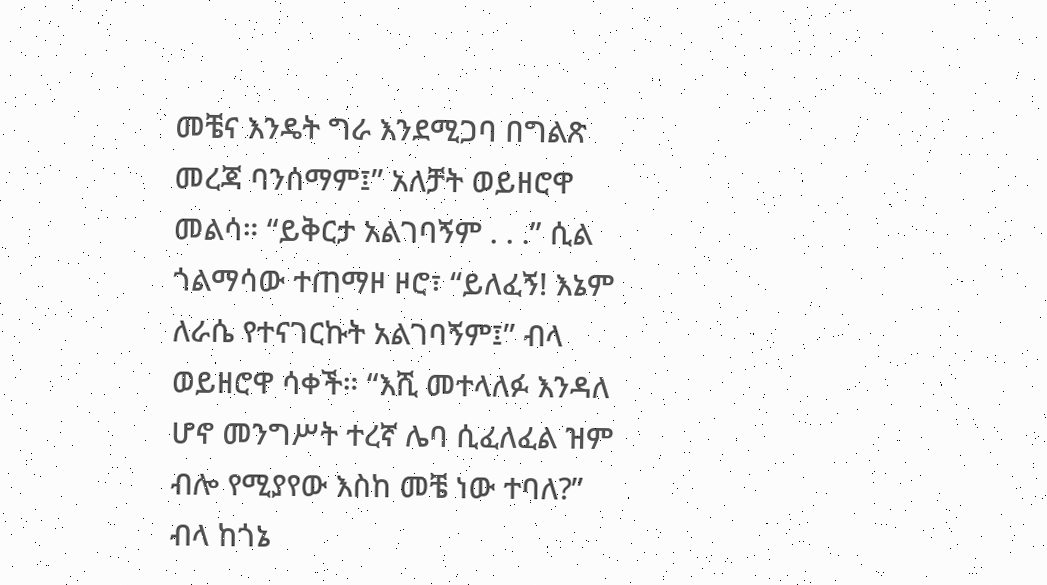መቼና እንዴት ግራ እንደሚጋባ በግልጽ መረጃ ባንሰማም፤” አለቻት ወይዘሮዋ መልሳ። “ይቅርታ አልገባኝም . . .” ሲል ጎልማሳው ተጠማዞ ዞሮ፣ “ይለፈኝ! እኔም ለራሴ የተናገርኩት አልገባኝም፤” ብላ ወይዘሮዋ ሳቀች። “እሺ መተላለፉ እንዳለ ሆኖ መንግሥት ተረኛ ሌባ ሲፈለፈል ዝም ብሎ የሚያየው እስከ መቼ ነው ተባለ?” ብላ ከጎኔ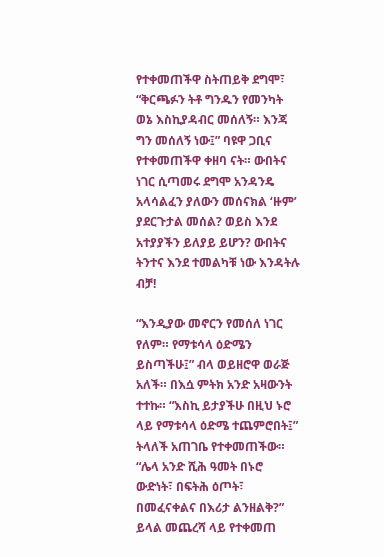የተቀመጠችዋ ስትጠይቅ ደግሞ፣ “ቅርጫፉን ትቶ ግንዱን የመንካት ወኔ እስኪያዳብር መሰለኝ። እንጃ ግን መሰለኝ ነው፤” ባዩዋ ጋቢና የተቀመጠችዋ ቀዘባ ናት። ውበትና ነገር ሲጣመሩ ደግሞ አንዳንዴ አላሳልፈን ያለውን መሰናክል ‘ዙም’ ያደርጉታል መሰል? ወይስ እንደ አተያያችን ይለያይ ይሆን? ውበትና ትንተና እንደ ተመልካቹ ነው እንዳትሉ ብቻ!

“እንዲያው መኖርን የመሰለ ነገር የለም። የማቱሳላ ዕድሜን ይስጣችሁ፤” ብላ ወይዘሮዋ ወራጅ አለች። በእሷ ምትክ አንድ አዛውንት ተተኩ። “እስኪ ይታያችሁ በዚህ ኑሮ ላይ የማቱሳላ ዕድሜ ተጨምሮበት፤” ትላለች አጠገቤ የተቀመጠችው። “ሌላ አንድ ሺሕ ዓመት በኑሮ ውድነት፣ በፍትሕ ዕጦት፣ በመፈናቀልና በእሪታ ልንዘልቅ?” ይላል መጨረሻ ላይ የተቀመጠ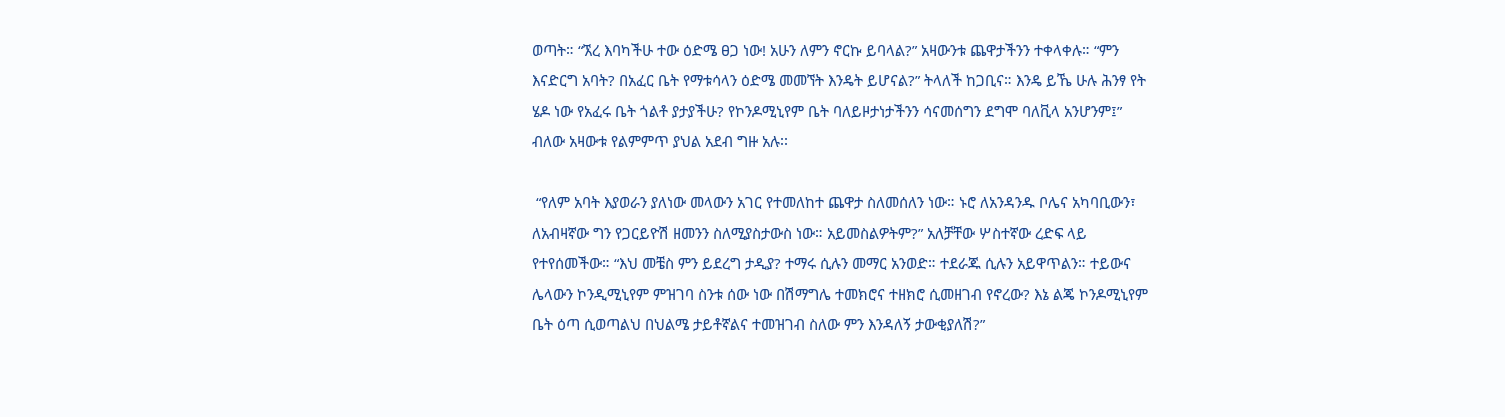ወጣት። “ኧረ እባካችሁ ተው ዕድሜ ፀጋ ነው! አሁን ለምን ኖርኩ ይባላል?” አዛውንቱ ጨዋታችንን ተቀላቀሉ። “ምን እናድርግ አባት? በአፈር ቤት የማቱሳላን ዕድሜ መመኘት እንዴት ይሆናል?” ትላለች ከጋቢና። እንዴ ይኼ ሁሉ ሕንፃ የት ሄዶ ነው የአፈሩ ቤት ጎልቶ ያታያችሁ? የኮንዶሚኒየም ቤት ባለይዞታነታችንን ሳናመሰግን ደግሞ ባለቪላ አንሆንም፤” ብለው አዛውቱ የልምምጥ ያህል አደብ ግዙ አሉ፡፡

 “የለም አባት እያወራን ያለነው መላውን አገር የተመለከተ ጨዋታ ስለመሰለን ነው። ኑሮ ለአንዳንዱ ቦሌና አካባቢውን፣ ለአብዛኛው ግን የጋርይዮሽ ዘመንን ስለሚያስታውስ ነው። አይመስልዎትም?” አለቻቸው ሦስተኛው ረድፍ ላይ የተየሰመችው። “እህ መቼስ ምን ይደረግ ታዲያ? ተማሩ ሲሉን መማር አንወድ። ተደራጁ ሲሉን አይዋጥልን። ተይውና ሌላውን ኮንዲሚኒየም ምዝገባ ስንቱ ሰው ነው በሽማግሌ ተመክሮና ተዘክሮ ሲመዘገብ የኖረው? እኔ ልጄ ኮንዶሚኒየም ቤት ዕጣ ሲወጣልህ በህልሜ ታይቶኛልና ተመዝገብ ስለው ምን እንዳለኝ ታውቂያለሽ?”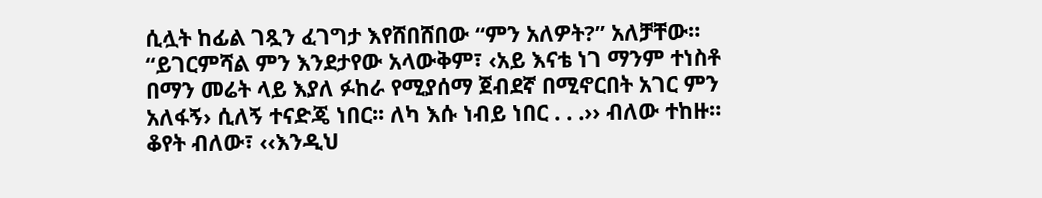ሲሏት ከፊል ገጿን ፈገግታ እየሸበሸበው “ምን አለዎት?” አለቻቸው። “ይገርምሻል ምን እንደታየው አላውቅም፣ ‹አይ እናቴ ነገ ማንም ተነስቶ በማን መሬት ላይ እያለ ፉከራ የሚያሰማ ጀብደኛ በሚኖርበት አገር ምን አለፋኝ› ሲለኝ ተናድጄ ነበር፡፡ ለካ እሱ ነብይ ነበር . . .›› ብለው ተከዙ። ቆየት ብለው፣ ‹‹እንዲህ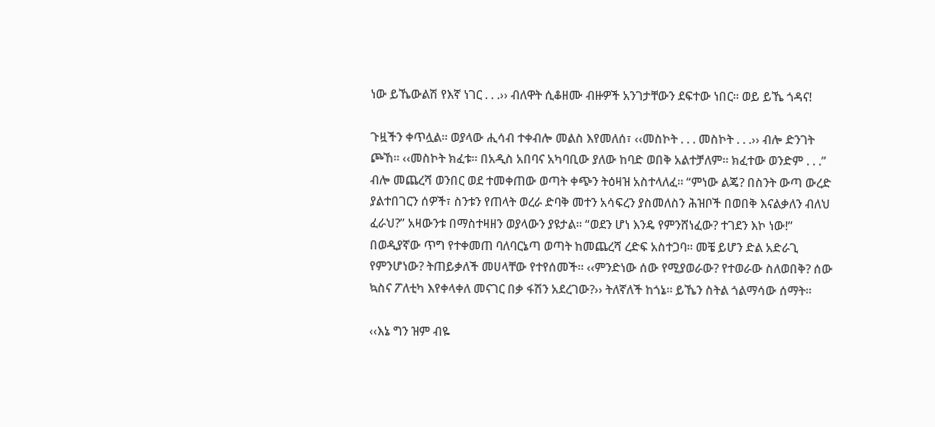ነው ይኼውልሽ የእኛ ነገር . . .›› ብለዋት ሲቆዘሙ ብዙዎች አንገታቸውን ደፍተው ነበር፡፡ ወይ ይኼ ጎዳና!

ጉዟችን ቀጥሏል። ወያላው ሒሳብ ተቀብሎ መልስ እየመለሰ፣ ‹‹መስኮት . . . መስኮት . . .›› ብሎ ድንገት ጮኸ። ‹‹መስኮት ክፈቱ። በአዲስ አበባና አካባቢው ያለው ከባድ ወበቅ አልተቻለም። ክፈተው ወንድም . . .” ብሎ መጨረሻ ወንበር ወደ ተመቀጠው ወጣት ቀጭን ትዕዛዝ አስተላለፈ። “ምነው ልጄ? በስንት ውጣ ውረድ ያልተበገርን ሰዎች፣ ስንቱን የጠላት ወረራ ድባቅ መተን አሳፍረን ያስመለስን ሕዝቦች በወበቅ እናልቃለን ብለህ ፈራህ?” አዛውንቱ በማስተዛዘን ወያላውን ያዩታል። “ወደን ሆነ እንዴ የምንሸነፈው? ተገደን እኮ ነው!” በወዲያኛው ጥግ የተቀመጠ ባለባርኔጣ ወጣት ከመጨረሻ ረድፍ አስተጋባ። መቼ ይሆን ድል አድራጊ የምንሆነው? ትጠይቃለች መሀላቸው የተየሰመች። ‹‹ምንድነው ሰው የሚያወራው? የተወራው ስለወበቅ? ሰው ኳስና ፖለቲካ እየቀላቀለ መናገር በቃ ፋሽን አደረገው?›› ትለኛለች ከጎኔ። ይኼን ስትል ጎልማሳው ሰማት።

‹‹እኔ ግን ዝም ብዬ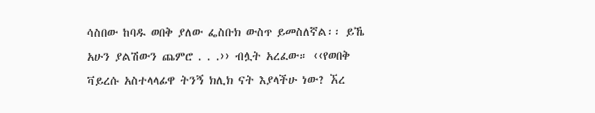ሳስበው ከባዱ ወበቅ ያለው ፌስቡክ ውስጥ ይመስለኛል፡፡ ይኼ አሁን ያልሽውን ጨምሮ . . .›› ብሏት አረፈው። ‹‹የወበቅ ቫይረሱ አስተላላፊዋ ትንኝ ክሊክ ናት እያላችሁ ነው? ኧረ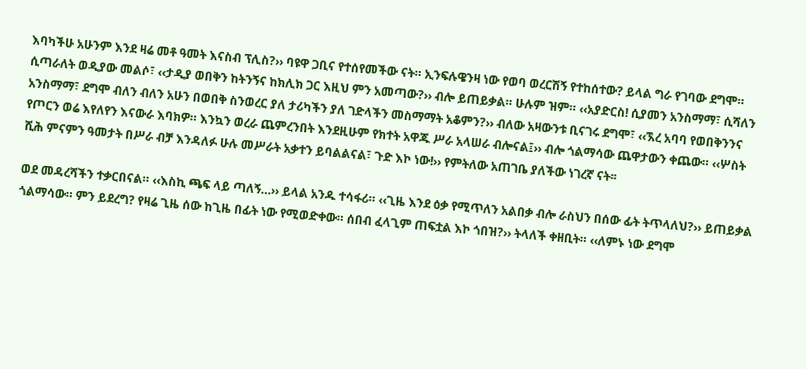እባካችሁ አሁንም እንደ ዛሬ መቶ ዓመት እናስብ ፕሊስ?›› ባዩዋ ጋቢና የተሰየመችው ናት። ኢንፍሉዌንዛ ነው የወባ ወረርሽኝ የተከሰተው? ይላል ግራ የገባው ደግሞ። ሲጣራለት ወዲያው መልሶ፣ ‹‹ታዲያ ወበቅን ከትንኝና ከክሊክ ጋር እዚህ ምን አመጣው?›› ብሎ ይጠይቃል። ሁሉም ዝም። ‹‹አያድርስ! ሲያመን አንስማማ፣ ሲሻለን አንስማማ፣ ደግሞ ብለን ብለን አሁን በወበቅ ስንወረር ያለ ታሪካችን ያለ ገድላችን መስማማት አቆምን?›› ብለው አዛውንቱ ቢናገሩ ደግሞ፣ ‹‹ኧረ አባባ የወበቅንንና የጦርን ወሬ እየለየን እናውራ እባክዎ። እንኳን ወረራ ጨምረንበት እንደዚሁም የክተት አዋጁ ሥራ አላሠራ ብሎናል፤›› ብሎ ጎልማሳው ጨዋታውን ቀጨው። ‹‹ሦስት ሺሕ ምናምን ዓመታት በሥራ ብቻ እንዳለፉ ሁሉ መሥራት አቃተን ይባልልናል፣ ጉድ እኮ ነው!›› የምትለው አጠገቤ ያለችው ነገረኛ ናት፡፡

ወደ መዳረሻችን ተቃርበናል። ‹‹እስኪ ጫፍ ላይ ጣለኝ…›› ይላል አንዱ ተሳፋሪ። ‹‹ጊዜ እንደ ዕቃ የሚጥለን አልበቃ ብሎ ራስህን በሰው ፊት ትጥላለህ?›› ይጠይቃል ጎልማሳው። ምን ይደረግ? የዛሬ ጊዜ ሰው ከጊዜ በፊት ነው የሚወድቀው። ሰበብ ፈላጊም ጠፍቷል እኮ ጎበዝ?›› ትላለች ቀዘቢት። ‹‹ለምኑ ነው ደግሞ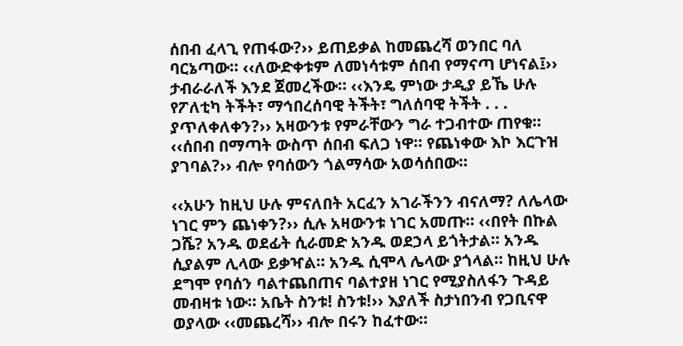ሰበብ ፈላጊ የጠፋው?›› ይጠይቃል ከመጨረሻ ወንበር ባለ ባርኔጣው። ‹‹ለውድቀቱም ለመነሳቱም ሰበብ የማናጣ ሆነናል፤›› ታብራራለች እንደ ጀመረችው። ‹‹እንዴ ምነው ታዲያ ይኼ ሁሉ የፖለቲካ ትችት፣ ማኅበረሰባዊ ትችት፣ ግለሰባዊ ትችት . . . ያጥለቀለቀን?›› አዛውንቱ የምራቸውን ግራ ተጋብተው ጠየቁ። ‹‹ሰበብ በማጣት ውስጥ ሰበብ ፍለጋ ነዋ። የጨነቀው እኮ እርጉዝ ያገባል?›› ብሎ የባሰውን ጎልማሳው አወሳሰበው።

‹‹አሁን ከዚህ ሁሉ ምናለበት አርፈን አገራችንን ብናለማ? ለሌላው ነገር ምን ጨነቀን?›› ሲሉ አዛውንቱ ነገር አመጡ። ‹‹በየት በኩል ጋሼ? አንዱ ወደፊት ሲራመድ አንዱ ወደኃላ ይጎትታል። አንዱ ሲያልም ሊላው ይቃዣል። አንዱ ሲሞላ ሌላው ያጎላል። ከዚህ ሁሉ ደግሞ የባሰን ባልተጨበጠና ባልተያዘ ነገር የሚያስለፋን ጉዳይ መብዛቱ ነው። አቤት ስንቱ! ስንቱ!›› እያለች ስታነበንብ የጋቢናዋ ወያላው ‹‹መጨረሻ›› ብሎ በሩን ከፈተው።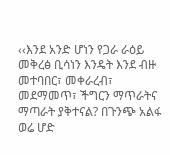‹‹እንደ አንድ ሆነን የጋራ ራዕይ መቅረፅ ቢሳነን እንዴት እንደ ብዙ መተባበር፣ መቀራረብ፣ መደማመጥ፣ ችግርን ማጥራትና ማጣራት ያቅተናል? በጉንጭ አልፋ ወሬ ሆድ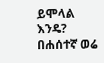ይሞላል እንዴ? በሐሰተኛ ወሬ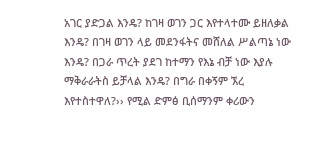አገር ያድጋል እንዴ? ከገዛ ወገን ጋር እየተላተሙ ይዘለቃል እንዴ? በገዛ ወገን ላይ መደንፋትና መሸለል ሥልጣኔ ነው እንዴ? በጋራ ጥረት ያደገ ከተማን የእኔ ብቻ ነው እያሉ ማቅራራትስ ይቻላል እንዴ? በግራ በቀኝም ኧረ እየተስተዋለ?›› የሚል ድምፅ ቢሰማንም ቀሪውን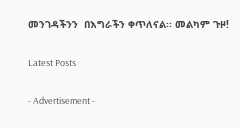መንገዳችንን  በእግራችን ቀጥለናል፡፡ መልካም ጉዞ!

Latest Posts

- Advertisement -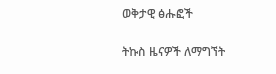ወቅታዊ ፅሑፎች

ትኩስ ዜናዎች ለማግኘት